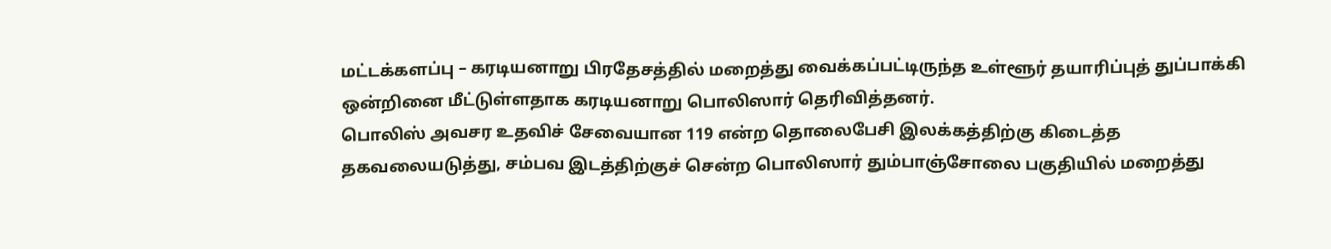மட்டக்களப்பு – கரடியனாறு பிரதேசத்தில் மறைத்து வைக்கப்பட்டிருந்த உள்ளூர் தயாரிப்புத் துப்பாக்கி ஒன்றினை மீட்டுள்ளதாக கரடியனாறு பொலிஸார் தெரிவித்தனர்.
பொலிஸ் அவசர உதவிச் சேவையான 119 என்ற தொலைபேசி இலக்கத்திற்கு கிடைத்த தகவலையடுத்து, சம்பவ இடத்திற்குச் சென்ற பொலிஸார் தும்பாஞ்சோலை பகுதியில் மறைத்து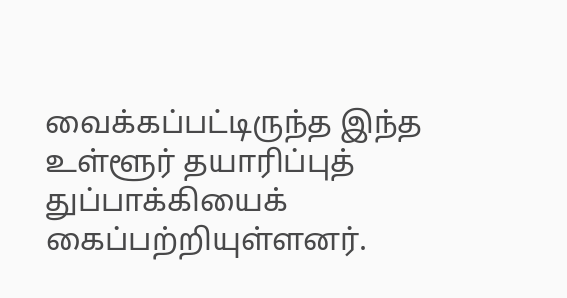வைக்கப்பட்டிருந்த இந்த உள்ளூர் தயாரிப்புத் துப்பாக்கியைக் கைப்பற்றியுள்ளனர்.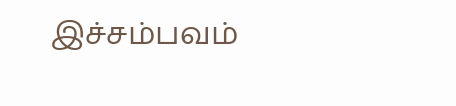இச்சம்பவம்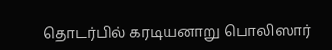தொடர்பில் கரடியனாறு பொலிஸார்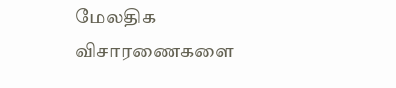மேலதிக விசாரணைகளை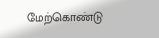மேற்கொண்டு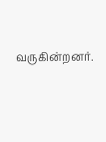வருகின்றனர்.